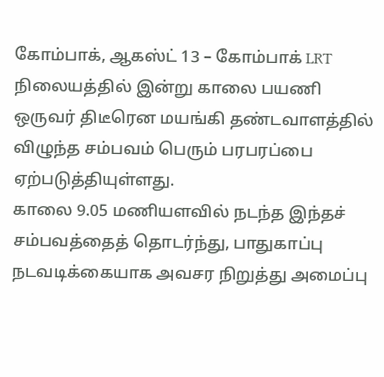கோம்பாக், ஆகஸ்ட் 13 – கோம்பாக் LRT நிலையத்தில் இன்று காலை பயணி ஒருவர் திடீரென மயங்கி தண்டவாளத்தில் விழுந்த சம்பவம் பெரும் பரபரப்பை ஏற்படுத்தியுள்ளது.
காலை 9.05 மணியளவில் நடந்த இந்தச் சம்பவத்தைத் தொடர்ந்து, பாதுகாப்பு நடவடிக்கையாக அவசர நிறுத்து அமைப்பு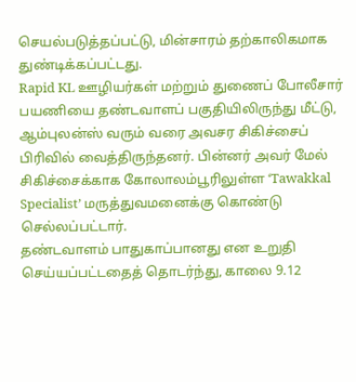செயல்படுத்தப்பட்டு, மின்சாரம் தற்காலிகமாக துண்டிக்கப்பட்டது.
Rapid KL ஊழியர்கள் மற்றும் துணைப் போலீசார் பயணியை தண்டவாளப் பகுதியிலிருந்து மீட்டு, ஆம்புலன்ஸ் வரும் வரை அவசர சிகிச்சைப் பிரிவில் வைத்திருந்தனர். பின்னர் அவர் மேல் சிகிச்சைக்காக கோலாலம்பூரிலுள்ள ‘Tawakkal Specialist’ மருத்துவமனைக்கு கொண்டு செல்லப்பட்டார்.
தண்டவாளம் பாதுகாப்பானது என உறுதி செய்யப்பட்டதைத் தொடர்ந்து, காலை 9.12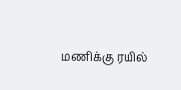மணிக்கு ரயில்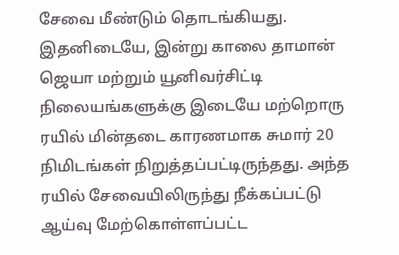சேவை மீண்டும் தொடங்கியது.
இதனிடையே, இன்று காலை தாமான் ஜெயா மற்றும் யூனிவர்சிட்டி நிலையங்களுக்கு இடையே மற்றொரு ரயில் மின்தடை காரணமாக சுமார் 20 நிமிடங்கள் நிறுத்தப்பட்டிருந்தது. அந்த ரயில் சேவையிலிருந்து நீக்கப்பட்டு ஆய்வு மேற்கொள்ளப்பட்ட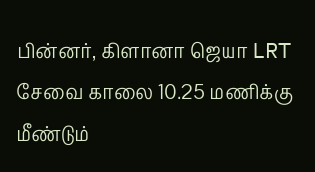பின்னர், கிளானா ஜெயா LRT சேவை காலை 10.25 மணிக்கு மீண்டும்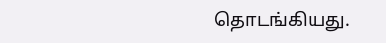தொடங்கியது.